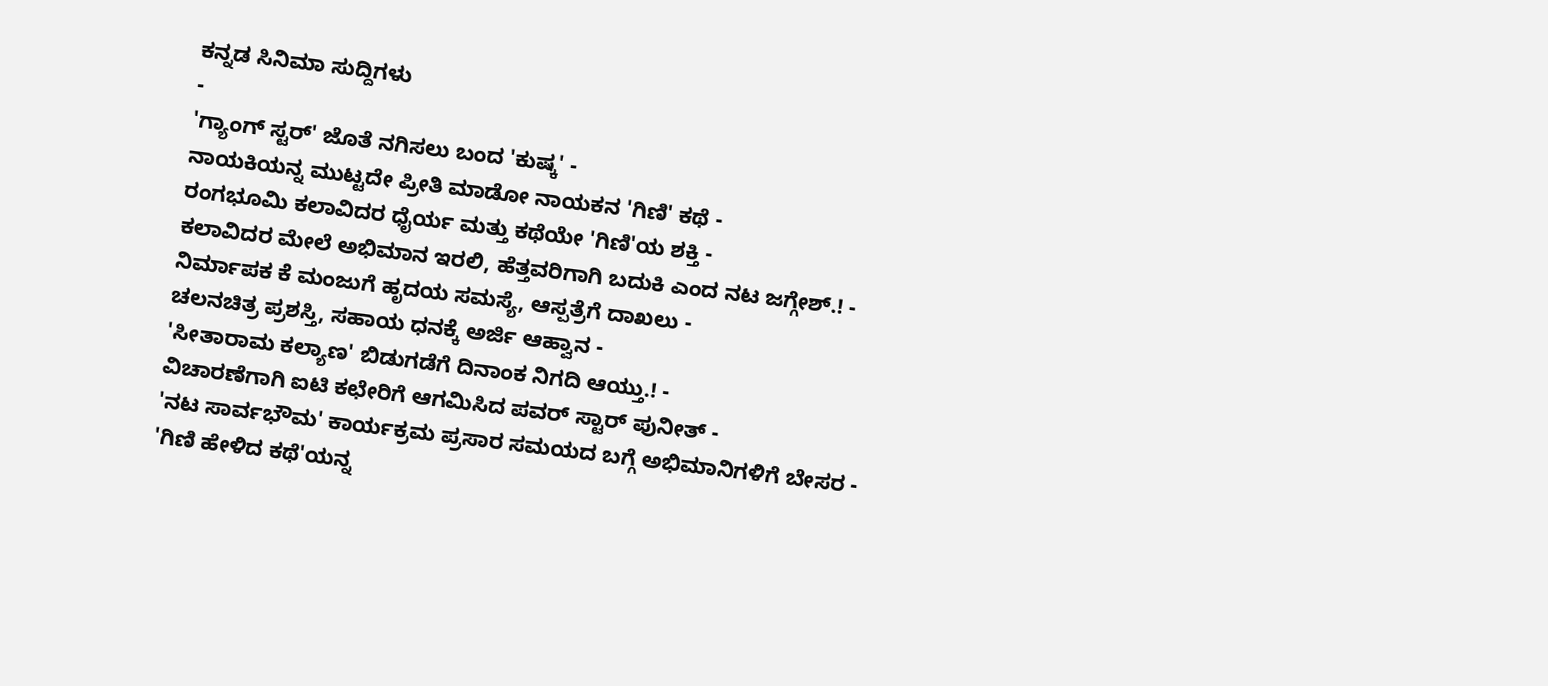ಕನ್ನಡ ಸಿನಿಮಾ ಸುದ್ದಿಗಳು
-
'ಗ್ಯಾಂಗ್ ಸ್ಟರ್' ಜೊತೆ ನಗಿಸಲು ಬಂದ 'ಕುಷ್ಕ' -
ನಾಯಕಿಯನ್ನ ಮುಟ್ಟದೇ ಪ್ರೀತಿ ಮಾಡೋ ನಾಯಕನ 'ಗಿಣಿ' ಕಥೆ -
ರಂಗಭೂಮಿ ಕಲಾವಿದರ ಧೈರ್ಯ ಮತ್ತು ಕಥೆಯೇ 'ಗಿಣಿ'ಯ ಶಕ್ತಿ -
ಕಲಾವಿದರ ಮೇಲೆ ಅಭಿಮಾನ ಇರಲಿ, ಹೆತ್ತವರಿಗಾಗಿ ಬದುಕಿ ಎಂದ ನಟ ಜಗ್ಗೇಶ್.! -
ನಿರ್ಮಾಪಕ ಕೆ ಮಂಜುಗೆ ಹೃದಯ ಸಮಸ್ಯೆ, ಆಸ್ಪತ್ರೆಗೆ ದಾಖಲು -
ಚಲನಚಿತ್ರ ಪ್ರಶಸ್ತಿ, ಸಹಾಯ ಧನಕ್ಕೆ ಅರ್ಜಿ ಆಹ್ವಾನ -
'ಸೀತಾರಾಮ ಕಲ್ಯಾಣ' ಬಿಡುಗಡೆಗೆ ದಿನಾಂಕ ನಿಗದಿ ಆಯ್ತು.! -
ವಿಚಾರಣೆಗಾಗಿ ಐಟಿ ಕಛೇರಿಗೆ ಆಗಮಿಸಿದ ಪವರ್ ಸ್ಟಾರ್ ಪುನೀತ್ -
'ನಟ ಸಾರ್ವಭೌಮ' ಕಾರ್ಯಕ್ರಮ ಪ್ರಸಾರ ಸಮಯದ ಬಗ್ಗೆ ಅಭಿಮಾನಿಗಳಿಗೆ ಬೇಸರ -
'ಗಿಣಿ ಹೇಳಿದ ಕಥೆ'ಯನ್ನ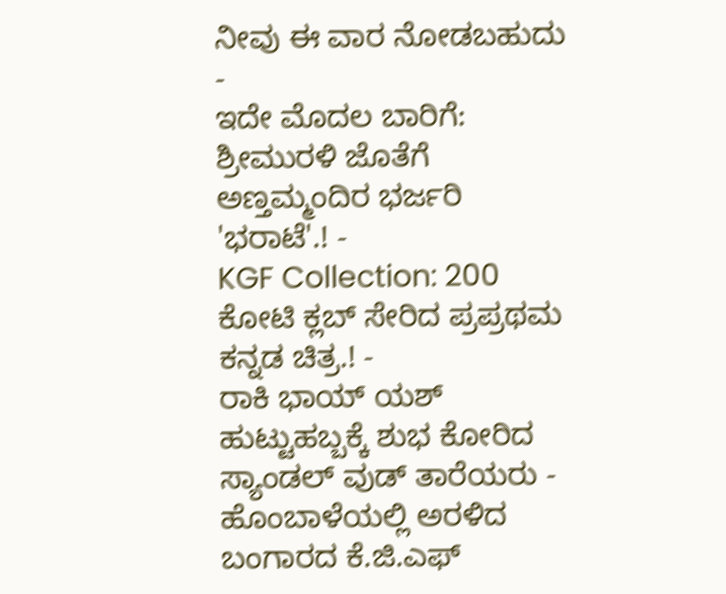ನೀವು ಈ ವಾರ ನೋಡಬಹುದು -
ಇದೇ ಮೊದಲ ಬಾರಿಗೆ: ಶ್ರೀಮುರಳಿ ಜೊತೆಗೆ ಅಣ್ತಮ್ಮಂದಿರ ಭರ್ಜರಿ 'ಭರಾಟೆ'.! -
KGF Collection: 200 ಕೋಟಿ ಕ್ಲಬ್ ಸೇರಿದ ಪ್ರಪ್ರಥಮ ಕನ್ನಡ ಚಿತ್ರ.! -
ರಾಕಿ ಭಾಯ್ ಯಶ್ ಹುಟ್ಟುಹಬ್ಬಕ್ಕೆ ಶುಭ ಕೋರಿದ ಸ್ಯಾಂಡಲ್ ವುಡ್ ತಾರೆಯರು -
ಹೊಂಬಾಳೆಯಲ್ಲಿ ಅರಳಿದ ಬಂಗಾರದ ಕೆ.ಜಿ.ಎಫ್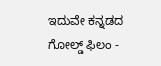ಇದುವೇ ಕನ್ನಡದ ಗೋಲ್ಡ್ ಫಿಲಂ -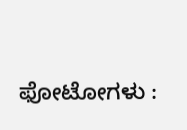ಫೋಟೋಗಳು :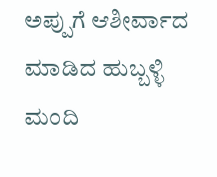ಅಪ್ಪುಗೆ ಆಶೀರ್ವಾದ ಮಾಡಿದ ಹುಬ್ಬಳ್ಳಿ ಮಂದಿ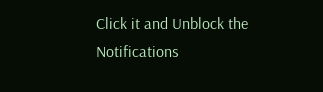Click it and Unblock the Notifications